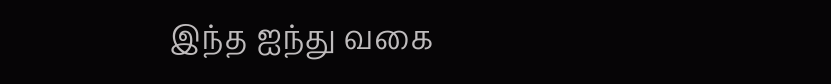இந்த ஐந்து வகை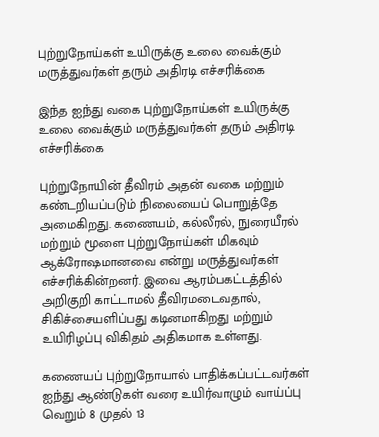புற்றுநோய்கள் உயிருக்கு உலை வைக்கும் மருத்துவர்கள் தரும் அதிரடி எச்சரிக்கை

இந்த ஐந்து வகை புற்றுநோய்கள் உயிருக்கு உலை வைக்கும் மருத்துவர்கள் தரும் அதிரடி எச்சரிக்கை

புற்றுநோயின் தீவிரம் அதன் வகை மற்றும் கண்டறியப்படும் நிலையைப் பொறுத்தே அமைகிறது. கணையம், கல்லீரல், நுரையீரல் மற்றும் மூளை புற்றுநோய்கள் மிகவும் ஆக்ரோஷமானவை என்று மருத்துவர்கள் எச்சரிக்கின்றனர். இவை ஆரம்பகட்டத்தில் அறிகுறி காட்டாமல் தீவிரமடைவதால், சிகிச்சையளிப்பது கடினமாகிறது மற்றும் உயிரிழப்பு விகிதம் அதிகமாக உள்ளது.

கணையப் புற்றுநோயால் பாதிக்கப்பட்டவர்கள் ஐந்து ஆண்டுகள் வரை உயிர்வாழும் வாய்ப்பு வெறும் 8 முதல் 13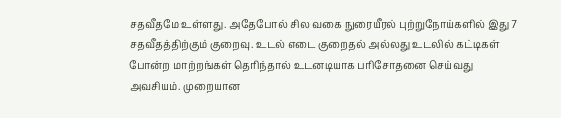சதவீதமே உள்ளது. அதேபோல் சில வகை நுரையீரல் புற்றுநோய்களில் இது 7 சதவீதத்திற்கும் குறைவு. உடல் எடை குறைதல் அல்லது உடலில் கட்டிகள் போன்ற மாற்றங்கள் தெரிந்தால் உடனடியாக பரிசோதனை செய்வது அவசியம். முறையான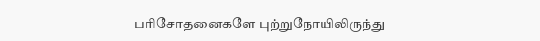பரிசோதனைகளே புற்றுநோயிலிருந்து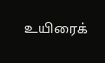உயிரைக்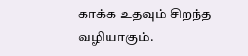காக்க உதவும் சிறந்த வழியாகும்.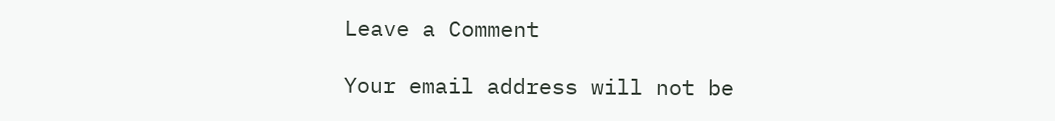Leave a Comment

Your email address will not be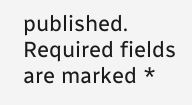published. Required fields are marked *